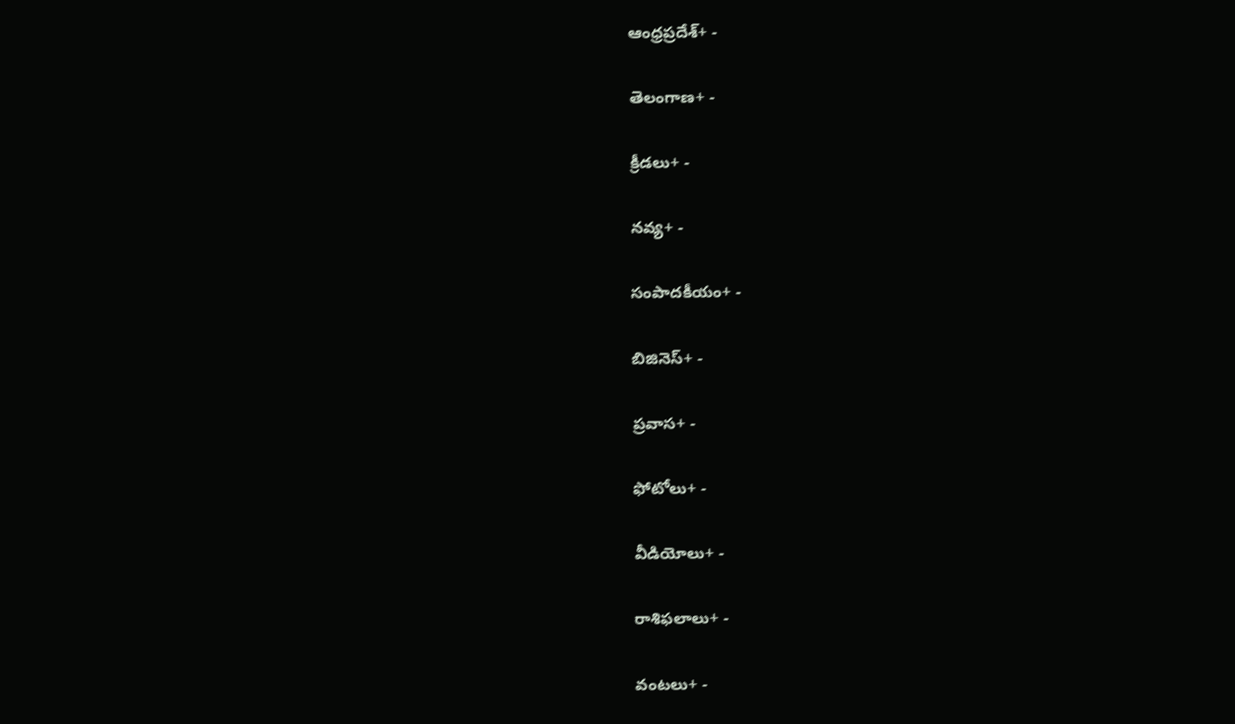ఆంధ్రప్రదేశ్+ -

తెలంగాణ+ -

క్రీడలు+ -

నవ్య+ -

సంపాదకీయం+ -

బిజినెస్+ -

ప్రవాస+ -

ఫోటోలు+ -

వీడియోలు+ -

రాశిఫలాలు+ -

వంటలు+ -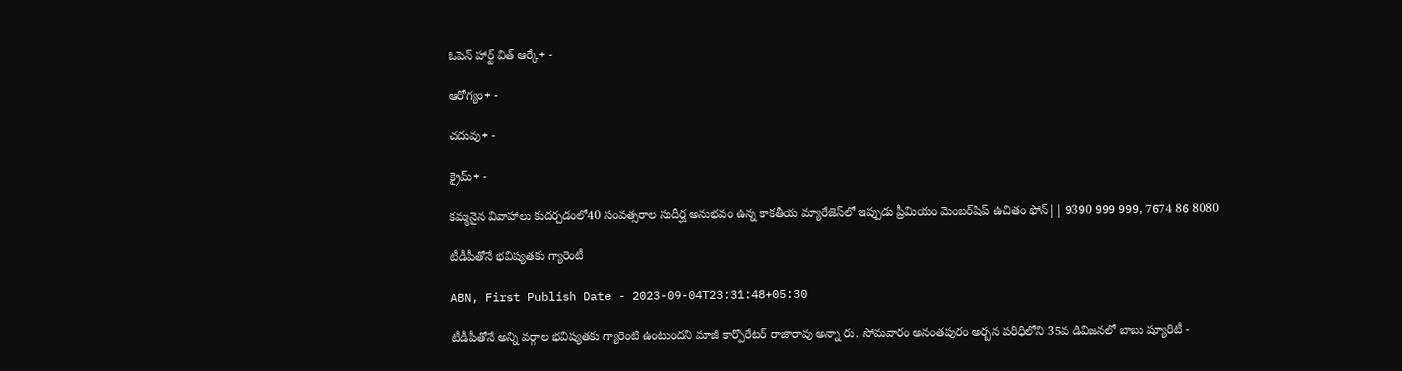ఓపెన్ హార్ట్ విత్ ఆర్కే+ -

ఆరోగ్యం+ -

చదువు+ -

క్రైమ్+ -

కమ్మనైన వివాహాలు కుదర్చడంలో40 సంవత్సరాల సుదీర్ఘ అనుభవం ఉన్న కాకతీయ మ్యారేజెస్‌లో ఇప్పుడు ప్రీమియం మెంబర్‌షిప్‌ ఉచితం ఫోన్|| 9390 999 999, 7674 86 8080

టీడీపీతోనే భవిష్యతకు గ్యారెంటీ

ABN, First Publish Date - 2023-09-04T23:31:48+05:30

టీడీపీతోనే అన్ని వర్గాల భవిష్యతకు గ్యారెంటి ఉంటుందని మాజీ కార్పొరేటర్‌ రాజారావు అన్నా రు. సోమవారం అనంతపురం అర్బన పరిధిలోని 35వ డివిజనలో బాబు ష్యూరిటీ -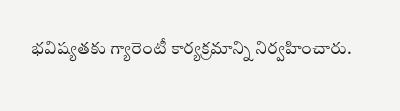భవిష్యతకు గ్యారెంటీ కార్యక్రమాన్ని నిర్వహించారు.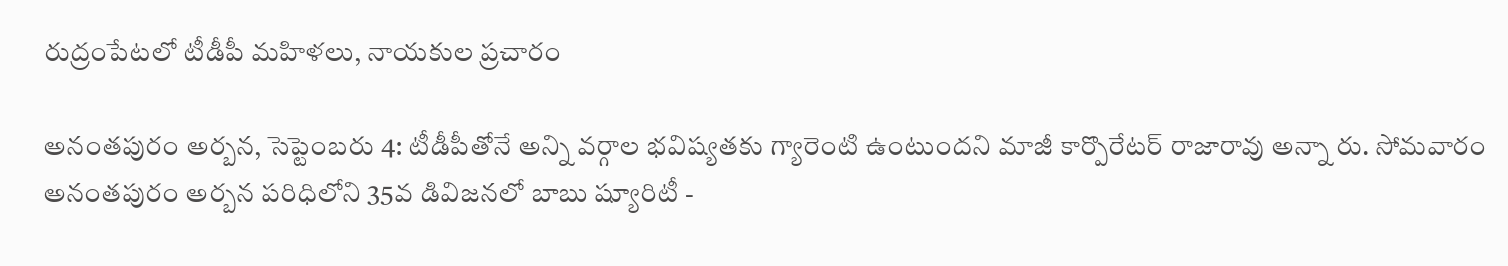రుద్రంపేటలో టీడీపీ మహిళలు, నాయకుల ప్రచారం

అనంతపురం అర్బన, సెప్టెంబరు 4: టీడీపీతోనే అన్ని వర్గాల భవిష్యతకు గ్యారెంటి ఉంటుందని మాజీ కార్పొరేటర్‌ రాజారావు అన్నా రు. సోమవారం అనంతపురం అర్బన పరిధిలోని 35వ డివిజనలో బాబు ష్యూరిటీ -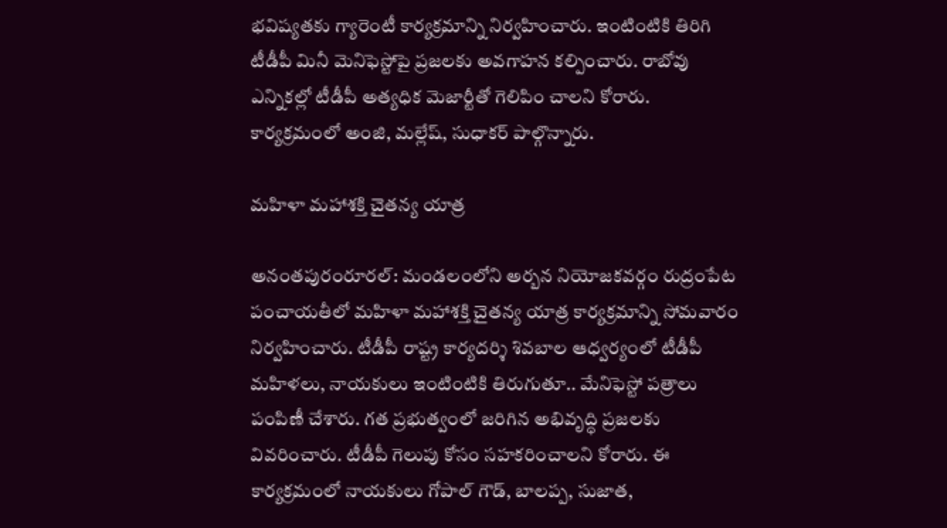భవిష్యతకు గ్యారెంటీ కార్యక్రమాన్ని నిర్వహించారు. ఇంటింటికి తిరిగి టీడీపీ మినీ మెనిఫెస్టోపై ప్రజలకు అవగాహన కల్పించారు. రాబోవు ఎన్నికల్లో టీడీపీ అత్యధిక మెజార్టీతో గెలిపిం చాలని కోరారు. కార్యక్రమంలో అంజి, మల్లేష్‌, సుధాకర్‌ పాల్గొన్నారు.

మహిళా మహాశక్తి చైతన్య యాత్ర

అనంతపురంరూరల్‌: మండలంలోని అర్బన నియోజకవర్గం రుద్రంపేట పంచాయతీలో మహిళా మహాశక్తి చైతన్య యాత్ర కార్యక్రమాన్ని సోమవారం నిర్వహించారు. టీడీపీ రాష్ట్ర కార్యదర్శి శివబాల ఆధ్వర్యంలో టీడీపీ మహిళలు, నాయకులు ఇంటింటికి తిరుగుతూ.. మేనిఫెస్టో పత్రాలు పంపిణీ చేశారు. గత ప్రభుత్వంలో జరిగిన అభివృద్ధి ప్రజలకు వివరించారు. టీడీపీ గెలుపు కోసం సహకరించాలని కోరారు. ఈ కార్యక్రమంలో నాయకులు గోపాల్‌ గౌడ్‌, బాలప్ప, సుజాత,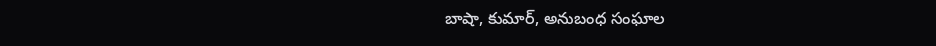బాషా, కుమార్‌, అనుబంధ సంఘాల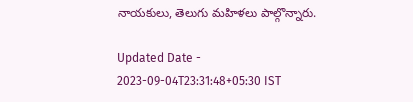నాయకులు, తెలుగు మహిళలు పాల్గొన్నారు.

Updated Date - 2023-09-04T23:31:48+05:30 IST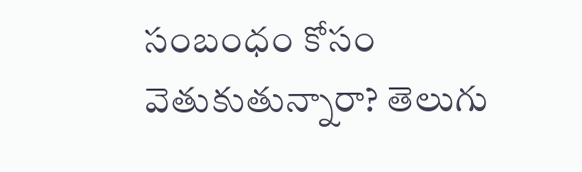సంబంధం కోసం వెతుకుతున్నారా? తెలుగు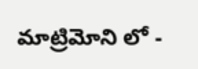మాట్రిమోని లో -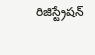రిజిస్ట్రేషన్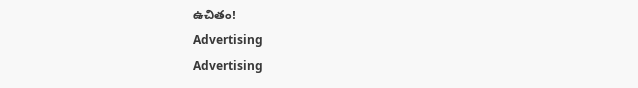ఉచితం!
Advertising
Advertising